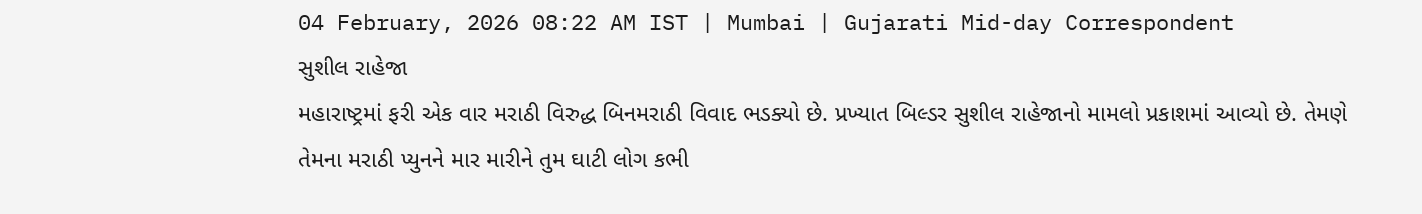04 February, 2026 08:22 AM IST | Mumbai | Gujarati Mid-day Correspondent
સુશીલ રાહેજા
મહારાષ્ટ્રમાં ફરી એક વાર મરાઠી વિરુદ્ધ બિનમરાઠી વિવાદ ભડક્યો છે. પ્રખ્યાત બિલ્ડર સુશીલ રાહેજાનો મામલો પ્રકાશમાં આવ્યો છે. તેમણે તેમના મરાઠી પ્યુનને માર મારીને તુમ ઘાટી લોગ કભી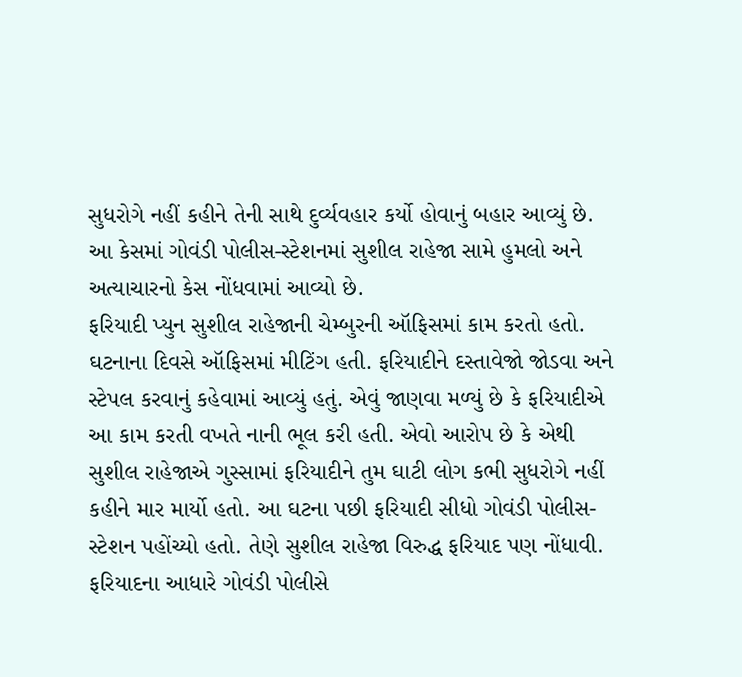સુધરોગે નહીં કહીને તેની સાથે દુર્વ્યવહાર કર્યો હોવાનું બહાર આવ્યું છે. આ કેસમાં ગોવંડી પોલીસ-સ્ટેશનમાં સુશીલ રાહેજા સામે હુમલો અને અત્યાચારનો કેસ નોંધવામાં આવ્યો છે.
ફરિયાદી પ્યુન સુશીલ રાહેજાની ચેમ્બુરની ઑફિસમાં કામ કરતો હતો. ઘટનાના દિવસે ઑફિસમાં મીટિંગ હતી. ફરિયાદીને દસ્તાવેજો જોડવા અને સ્ટેપલ કરવાનું કહેવામાં આવ્યું હતું. એવું જાણવા મળ્યું છે કે ફરિયાદીએ આ કામ કરતી વખતે નાની ભૂલ કરી હતી. એવો આરોપ છે કે એથી સુશીલ રાહેજાએ ગુસ્સામાં ફરિયાદીને તુમ ઘાટી લોગ કભી સુધરોગે નહીં કહીને માર માર્યો હતો. આ ઘટના પછી ફરિયાદી સીધો ગોવંડી પોલીસ-સ્ટેશન પહોંચ્યો હતો. તેણે સુશીલ રાહેજા વિરુદ્ધ ફરિયાદ પણ નોંધાવી. ફરિયાદના આધારે ગોવંડી પોલીસે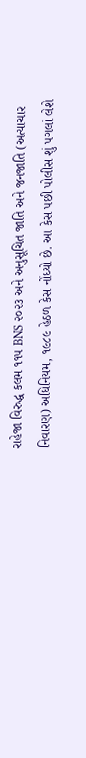રાહેજા વિરુદ્ધ કલમ ૧૧૫ BNS ૨૦૨૩ અને અનુસૂચિત જાતિ અને જનજાતિ (અત્યાચાર નિવારણ) અધિનિયમ, ૧૯૮૯ હેઠળ કેસ નોંધ્યો છે. આ કેસ પછી પોલીસ શું પગલાં લેશે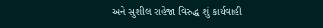અને સુશીલ રાહેજા વિરુદ્ધ શું કાર્યવાહી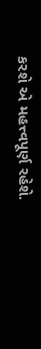કરશે એ મહત્ત્વપૂર્ણ રહેશે.